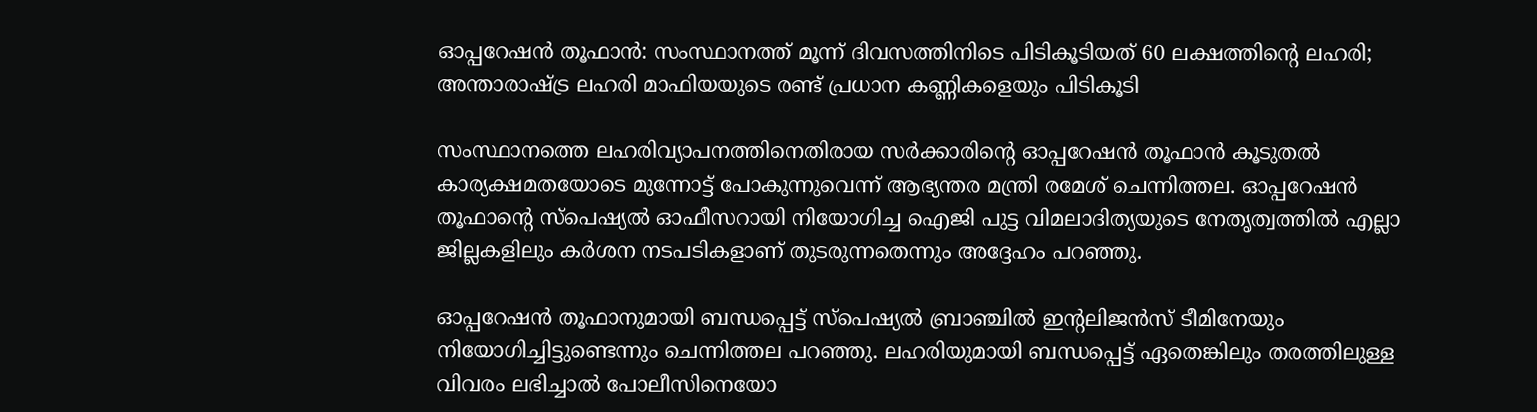ഓപ്പറേഷൻ തൂഫാൻ: സംസ്ഥാനത്ത് മൂന്ന് ദിവസത്തിനിടെ പിടികൂടിയത് 60 ലക്ഷത്തിന്റെ ലഹരി; അന്താരാഷ്ട്ര ലഹരി മാഫിയയുടെ രണ്ട് പ്രധാന കണ്ണികളെയും പിടികൂടി

സംസ്ഥാനത്തെ ലഹരിവ്യാപനത്തിനെതിരായ സർക്കാരിന്റെ ഓപ്പറേഷൻ തൂഫാൻ കൂടുതൽ കാര്യക്ഷമതയോടെ മുന്നോട്ട് പോകുന്നുവെന്ന് ആഭ്യന്തര മന്ത്രി രമേശ് ചെന്നിത്തല. ഓപ്പറേഷൻ തൂഫാന്റെ സ്‌പെഷ്യൽ ഓഫീസറായി നിയോഗിച്ച ഐജി പുട്ട വിമലാദിത്യയുടെ നേതൃത്വത്തിൽ എല്ലാ ജില്ലകളിലും കർശന നടപടികളാണ് തുടരുന്നതെന്നും അദ്ദേഹം പറഞ്ഞു.

ഓപ്പറേഷൻ തൂഫാനുമായി ബന്ധപ്പെട്ട് സ്‌പെഷ്യൽ ബ്രാഞ്ചിൽ ഇന്റലിജൻസ് ടീമിനേയും നിയോഗിച്ചിട്ടുണ്ടെന്നും ചെന്നിത്തല പറഞ്ഞു. ലഹരിയുമായി ബന്ധപ്പെട്ട് ഏതെങ്കിലും തരത്തിലുള്ള വിവരം ലഭിച്ചാൽ പോലീസിനെയോ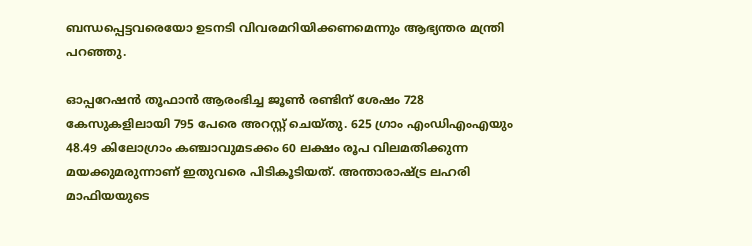ബന്ധപ്പെട്ടവരെയോ ഉടനടി വിവരമറിയിക്കണമെന്നും ആഭ്യന്തര മന്ത്രി പറഞ്ഞു.

ഓപ്പറേഷൻ തൂഫാൻ ആരംഭിച്ച ജൂൺ രണ്ടിന് ശേഷം 728 കേസുകളിലായി 795 പേരെ അറസ്റ്റ് ചെയ്തു. 625 ഗ്രാം എംഡിഎംഎയും 48.49 കിലോഗ്രാം കഞ്ചാവുമടക്കം 60 ലക്ഷം രൂപ വിലമതിക്കുന്ന മയക്കുമരുന്നാണ് ഇതുവരെ പിടികൂടിയത്. അന്താരാഷ്ട്ര ലഹരി മാഫിയയുടെ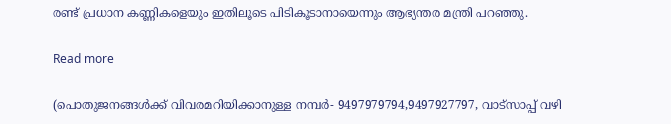രണ്ട് പ്രധാന കണ്ണികളെയും ഇതിലൂടെ പിടികൂടാനായെന്നും ആഭ്യന്തര മന്ത്രി പറഞ്ഞു.

Read more

(പൊതുജനങ്ങൾക്ക് വിവരമറിയിക്കാനുള്ള നമ്പർ- 9497979794,9497927797, വാട്‌സാപ്പ് വഴി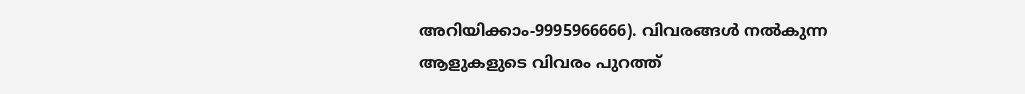അറിയിക്കാം-9995966666). വിവരങ്ങൾ നൽകുന്ന ആളുകളുടെ വിവരം പുറത്ത്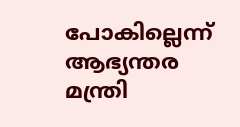പോകില്ലെന്ന് ആഭ്യന്തര മന്ത്രി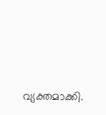വ്യക്തമാക്കി.